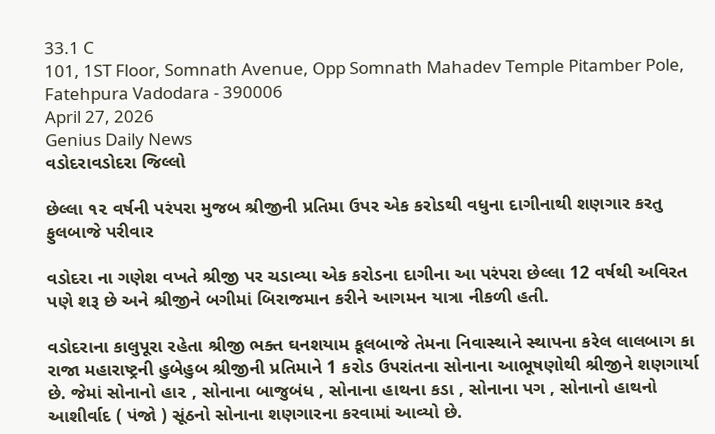33.1 C
101, 1ST Floor, Somnath Avenue, Opp Somnath Mahadev Temple Pitamber Pole, Fatehpura Vadodara - 390006
April 27, 2026
Genius Daily News
વડોદરાવડોદરા જિલ્લો

છેલ્લા ૧૨ વર્ષની પરંપરા મુજબ શ્રીજીની પ્રતિમા ઉપર એક કરોડથી વધુના દાગીનાથી શણગાર કરતુ ફુલબાજે પરીવાર

વડોદરા ના ગણેશ વખતે શ્રીજી પર ચડાવ્યા એક કરોડના દાગીના આ પરંપરા છેલ્લા 12 વર્ષથી અવિરત પણે શરૂ છે અને શ્રીજીને બગીમાં બિરાજમાન કરીને આગમન યાત્રા નીકળી હતી.

વડોદરાના કાલુપૂરા રહેતા શ્રીજી ભક્ત ઘનશયામ કૂલબાજે તેમના નિવાસ્થાને સ્થાપના કરેલ લાલબાગ કા રાજા મહારાષ્ટ્રની હુબેહુબ શ્રીજીની પ્રતિમાને 1 કરોડ ઉપરાંતના સોનાના આભૂષણોથી શ્રીજીને શણગાર્યા છે. જેમાં સોનાનો હા૨ , સોનાના બાજુબંધ , સોનાના હાથના કડા , સોનાના પગ , સોનાનો હાથનો આશીર્વાદ ( પંજો ) સૂંઠનો સોનાના શણગારના કરવામાં આવ્યો છે.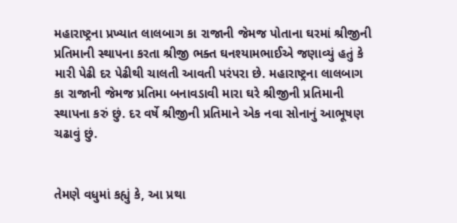મહારાષ્ટ્રના પ્રખ્યાત લાલબાગ કા રાજાની જેમજ પોતાના ઘરમાં શ્રીજીની પ્રતિમાની સ્થાપના કરતા શ્રીજી ભક્ત ઘનશ્યામભાઈએ જણાવ્યું હતું કે મારી પેઢી દર પેઢીથી ચાલતી આવતી પરંપરા છે. મહારાષ્ટ્રના લાલબાગ કા રાજાની જેમજ પ્રતિમા બનાવડાવી મારા ઘરે શ્રીજીની પ્રતિમાની સ્થાપના કરું છું. દર વર્ષે શ્રીજીની પ્રતિમાને એક નવા સોનાનું આભૂષણ ચઢાવું છું.


તેમણે વધુમાં કહ્યું કે, આ પ્રથા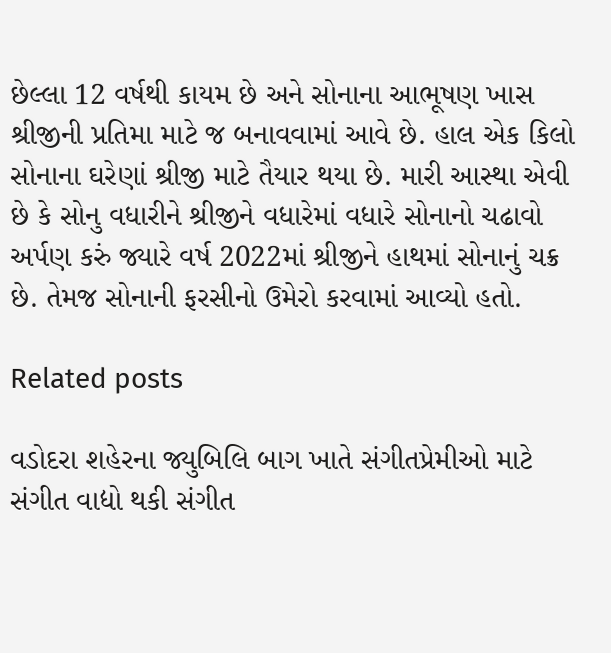છેલ્લા 12 વર્ષથી કાયમ છે અને સોનાના આભૂષણ ખાસ શ્રીજીની પ્રતિમા માટે જ બનાવવામાં આવે છે. હાલ એક કિલો સોનાના ઘરેણાં શ્રીજી માટે તૈયાર થયા છે. મારી આસ્થા એવી છે કે સોનુ વધારીને શ્રીજીને વધારેમાં વધારે સોનાનો ચઢાવો અર્પણ કરું જ્યારે વર્ષ 2022માં શ્રીજીને હાથમાં સોનાનું ચક્ર છે. તેમજ સોનાની ફરસીનો ઉમેરો કરવામાં આવ્યો હતો.

Related posts

વડોદરા શહેરના જ્યુબિલિ બાગ ખાતે સંગીતપ્રેમીઓ માટે સંગીત વાદ્યો થકી સંગીત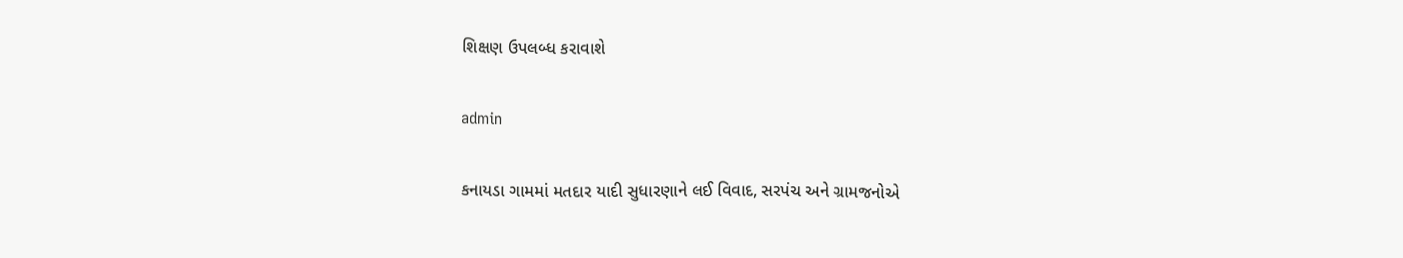શિક્ષણ ઉપલબ્ધ કરાવાશે

admin

કનાયડા ગામમાં મતદાર યાદી સુધારણાને લઈ વિવાદ, સરપંચ અને ગ્રામજનોએ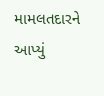મામલતદારને આપ્યું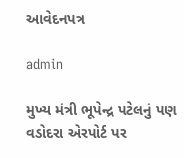આવેદનપત્ર

admin

મુખ્ય મંત્રી ભૂપેન્દ્ર પટેલનું પણ વડોદરા એરપોર્ટ પર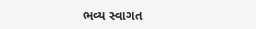ભવ્ય સ્વાગત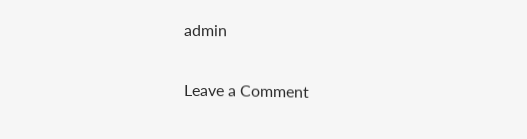admin

Leave a Comment